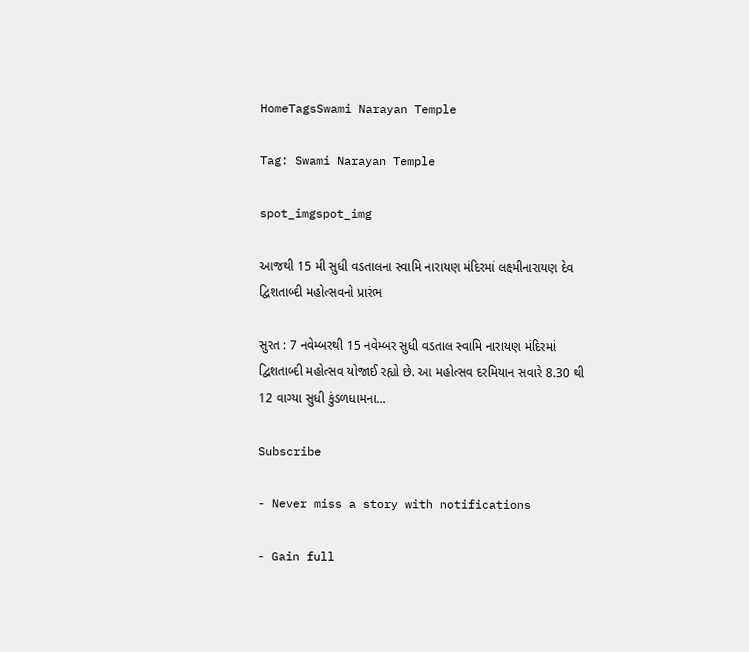HomeTagsSwami Narayan Temple

Tag: Swami Narayan Temple

spot_imgspot_img

આજથી 15 મી સુધી વડતાલના સ્વામિ નારાયણ મંદિરમાં લક્ષ્મીનારાયણ દેવ દ્વિશતાબ્દી મહોત્સવનો પ્રારંભ

સુરત : 7 નવેમ્બરથી 15 નવેમ્બર સુધી વડતાલ સ્વામિ નારાયણ મંદિરમાં દ્વિશતાબ્દી મહોત્સવ યોજાઈ રહ્યો છે. આ મહોત્સવ દરમિયાન સવારે 8.30 થી 12 વાગ્યા સુધી કુંડળધામના...

Subscribe

- Never miss a story with notifications

- Gain full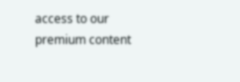access to our premium content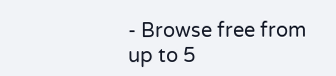- Browse free from up to 5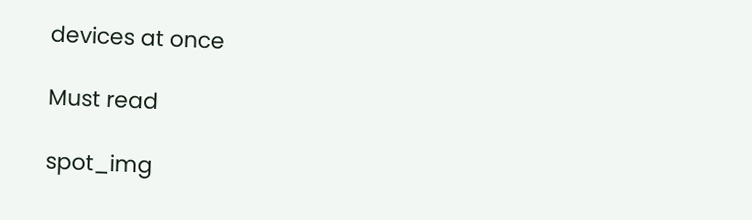devices at once

Must read

spot_img